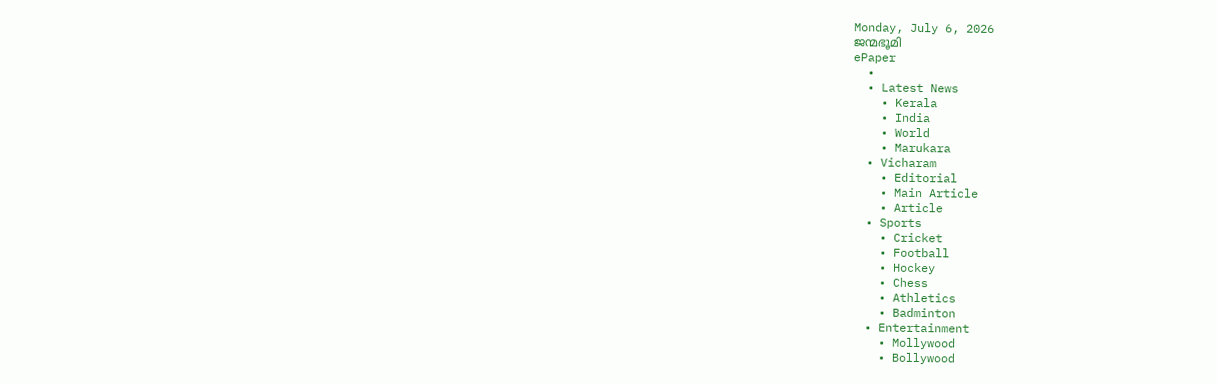Monday, July 6, 2026
ജന്മഭൂമി
ePaper
  •
  • Latest News
    • Kerala
    • India
    • World
    • Marukara
  • Vicharam
    • Editorial
    • Main Article
    • Article
  • Sports
    • Cricket
    • Football
    • Hockey
    • Chess
    • Athletics
    • Badminton
  • Entertainment
    • Mollywood
    • Bollywood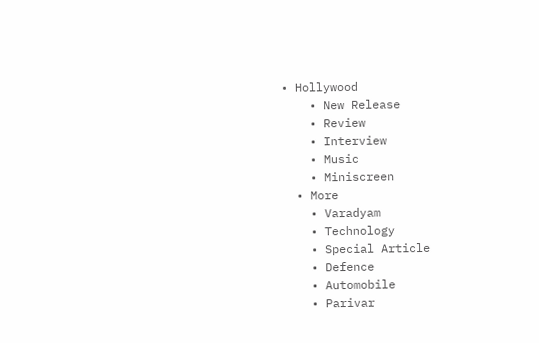• Hollywood
    • New Release
    • Review
    • Interview
    • Music
    • Miniscreen
  • More
    • Varadyam
    • Technology
    • Special Article
    • Defence
    • Automobile
    • Parivar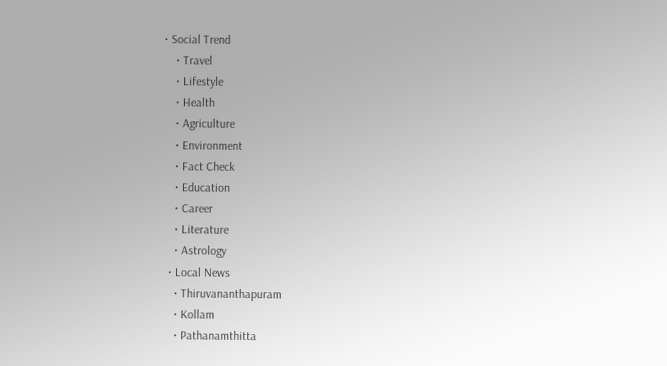• Social Trend
    • Travel
    • Lifestyle
    • Health
    • Agriculture
    • Environment
    • Fact Check
    • Education
    • Career
    • Literature
    • Astrology
  • Local News
    • Thiruvananthapuram
    • Kollam
    • Pathanamthitta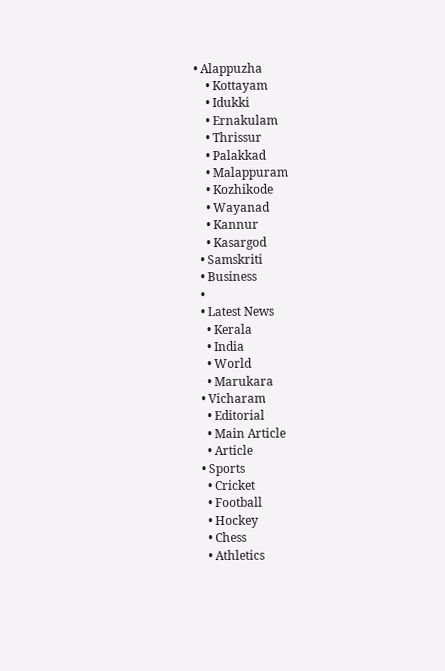• Alappuzha
    • Kottayam
    • Idukki
    • Ernakulam
    • Thrissur
    • Palakkad
    • Malappuram
    • Kozhikode
    • Wayanad
    • Kannur
    • Kasargod
  • Samskriti
  • Business
  •
  • Latest News
    • Kerala
    • India
    • World
    • Marukara
  • Vicharam
    • Editorial
    • Main Article
    • Article
  • Sports
    • Cricket
    • Football
    • Hockey
    • Chess
    • Athletics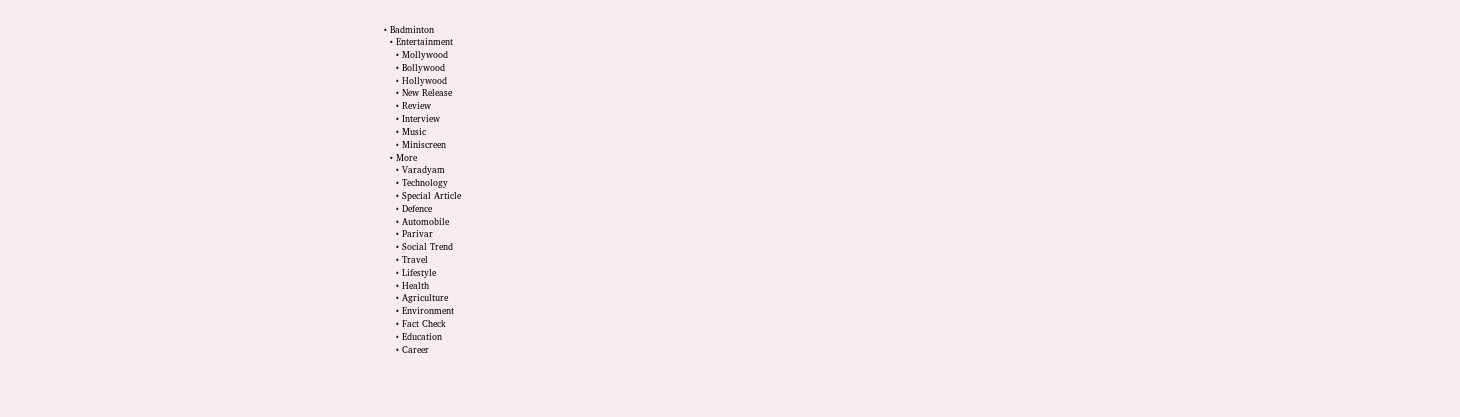• Badminton
  • Entertainment
    • Mollywood
    • Bollywood
    • Hollywood
    • New Release
    • Review
    • Interview
    • Music
    • Miniscreen
  • More
    • Varadyam
    • Technology
    • Special Article
    • Defence
    • Automobile
    • Parivar
    • Social Trend
    • Travel
    • Lifestyle
    • Health
    • Agriculture
    • Environment
    • Fact Check
    • Education
    • Career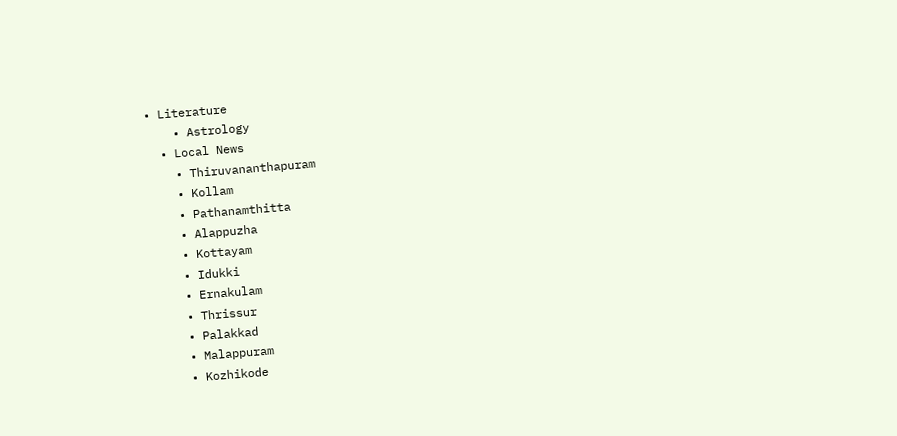• Literature
    • Astrology
  • Local News
    • Thiruvananthapuram
    • Kollam
    • Pathanamthitta
    • Alappuzha
    • Kottayam
    • Idukki
    • Ernakulam
    • Thrissur
    • Palakkad
    • Malappuram
    • Kozhikode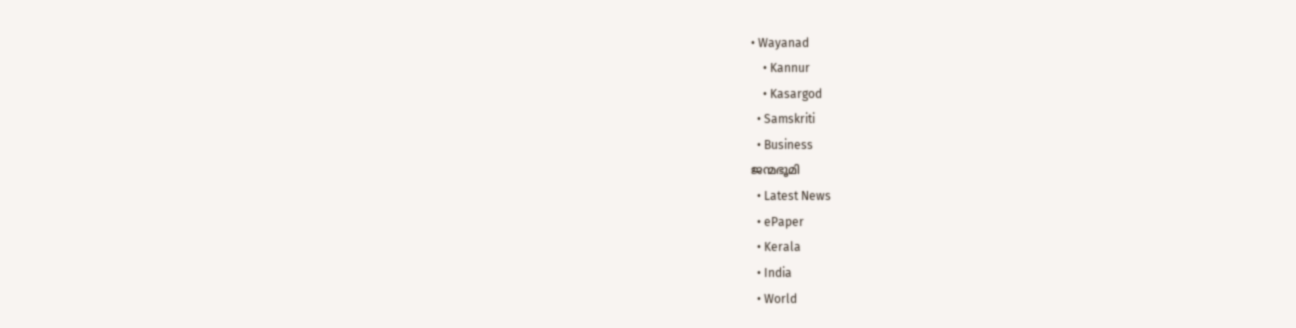• Wayanad
    • Kannur
    • Kasargod
  • Samskriti
  • Business
ജന്മഭൂമി
  • Latest News
  • ePaper
  • Kerala
  • India
  • World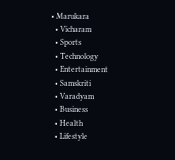• Marukara
  • Vicharam
  • Sports
  • Technology
  • Entertainment
  • Samskriti
  • Varadyam
  • Business
  • Health
  • Lifestyle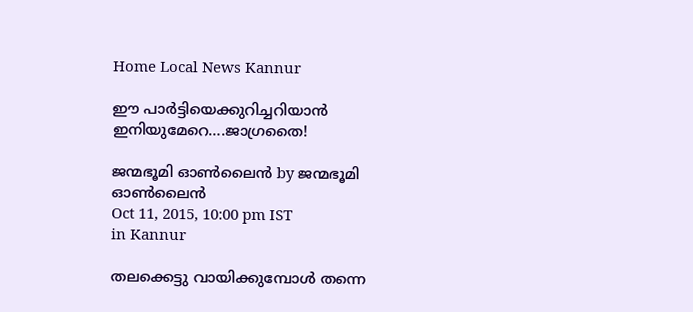Home Local News Kannur

ഈ പാര്‍ട്ടിയെക്കുറിച്ചറിയാന്‍ ഇനിയുമേറെ….ജാഗ്രതൈ!

ജന്മഭൂമി ഓണ്‍ലൈന്‍ by ജന്മഭൂമി ഓണ്‍ലൈന്‍
Oct 11, 2015, 10:00 pm IST
in Kannur

തലക്കെട്ടു വായിക്കുമ്പോള്‍ തന്നെ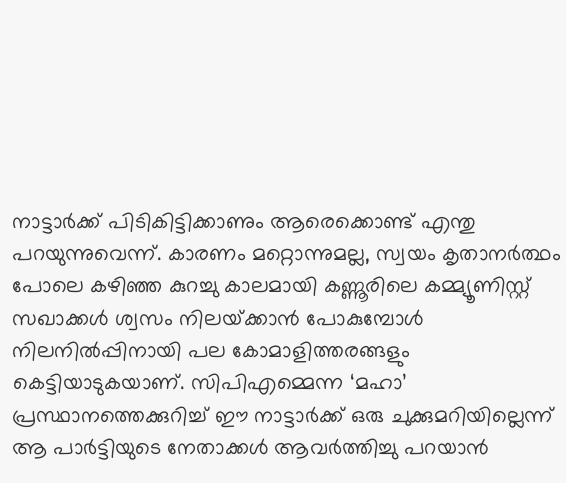നാട്ടാര്‍ക്ക് പിടികിട്ടിക്കാണും ആരെക്കൊണ്ട് എന്തു പറയുന്നുവെന്ന്. കാരണം മറ്റൊന്നുമല്ല, സ്വയം കൃതാനര്‍ത്ഥം പോലെ കഴിഞ്ഞ കുറച്ചു കാലമായി കണ്ണൂരിലെ കമ്മ്യൂണിസ്റ്റ് സഖാക്കള്‍ ശ്വസം നിലയ്‌ക്കാന്‍ പോകുമ്പോള്‍ നിലനില്‍പ്പിനായി പല കോമാളിത്തരങ്ങളും കെട്ടിയാടുകയാണ്. സിപിഎമ്മെന്ന ‘മഹാ’ പ്രസ്ഥാനത്തെക്കുറിച്ച് ഈ നാട്ടാര്‍ക്ക് ഒരു ചുക്കുമറിയില്ലെന്ന് ആ പാര്‍ട്ടിയുടെ നേതാക്കള്‍ ആവര്‍ത്തിച്ചു പറയാന്‍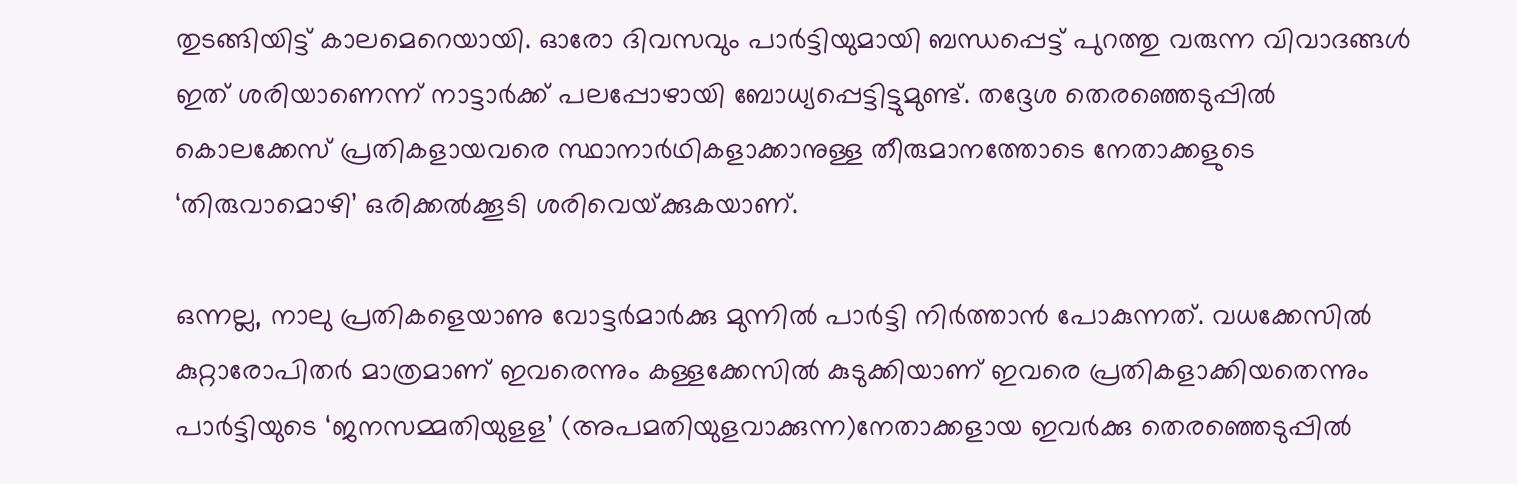തുടങ്ങിയിട്ട് കാലമെറെയായി. ഓരോ ദിവസവും പാര്‍ട്ടിയുമായി ബന്ധപ്പെട്ട് പുറത്തു വരുന്ന വിവാദങ്ങള്‍ ഇത് ശരിയാണെന്ന് നാട്ടാര്‍ക്ക് പലപ്പോഴായി ബോധ്യപ്പെട്ടിട്ടുമുണ്ട്. തദ്ദേശ തെരഞ്ഞെടുപ്പില്‍ കൊലക്കേസ് പ്രതികളായവരെ സ്ഥാനാര്‍ഥികളാക്കാനുള്ള തീരുമാനത്തോടെ നേതാക്കളുടെ ‘തിരുവാമൊഴി’ ഒരിക്കല്‍ക്കൂടി ശരിവെയ്‌ക്കുകയാണ്.

ഒന്നല്ല, നാലു പ്രതികളെയാണു വോട്ടര്‍മാര്‍ക്കു മുന്നില്‍ പാര്‍ട്ടി നിര്‍ത്താന്‍ പോകുന്നത്. വധക്കേസില്‍ കുറ്റാരോപിതര്‍ മാത്രമാണ് ഇവരെന്നും കള്ളക്കേസില്‍ കുടുക്കിയാണ് ഇവരെ പ്രതികളാക്കിയതെന്നും പാര്‍ട്ടിയുടെ ‘ജനസമ്മതിയുളള’ (അപമതിയുളവാക്കുന്ന)നേതാക്കളായ ഇവര്‍ക്കു തെരഞ്ഞെടുപ്പില്‍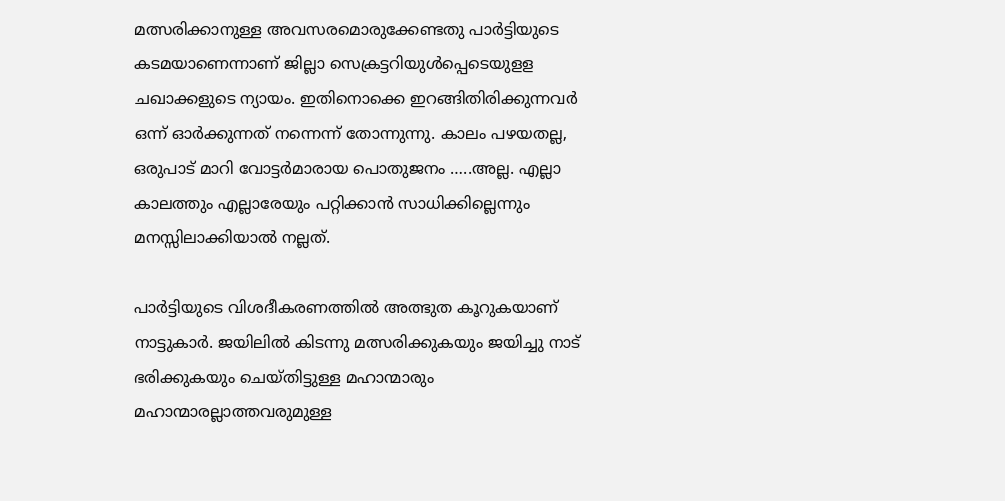മത്സരിക്കാനുള്ള അവസരമൊരുക്കേണ്ടതു പാര്‍ട്ടിയുടെ കടമയാണെന്നാണ് ജില്ലാ സെക്രട്ടറിയുള്‍പ്പെടെയുളള ചഖാക്കളുടെ ന്യായം. ഇതിനൊക്കെ ഇറങ്ങിതിരിക്കുന്നവര്‍ ഒന്ന് ഓര്‍ക്കുന്നത് നന്നെന്ന് തോന്നുന്നു. കാലം പഴയതല്ല, ഒരുപാട് മാറി വോട്ടര്‍മാരായ പൊതുജനം …..അല്ല. എല്ലാ കാലത്തും എല്ലാരേയും പറ്റിക്കാന്‍ സാധിക്കില്ലെന്നും മനസ്സിലാക്കിയാല്‍ നല്ലത്.

പാര്‍ട്ടിയുടെ വിശദീകരണത്തില്‍ അത്ഭുത കൂറുകയാണ് നാട്ടുകാര്‍. ജയിലില്‍ കിടന്നു മത്സരിക്കുകയും ജയിച്ചു നാട് ഭരിക്കുകയും ചെയ്തിട്ടുള്ള മഹാന്മാരും മഹാന്മാരല്ലാത്തവരുമുള്ള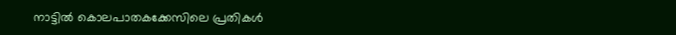നാട്ടില്‍ കൊലപാതകക്കേസിലെ പ്രതികള്‍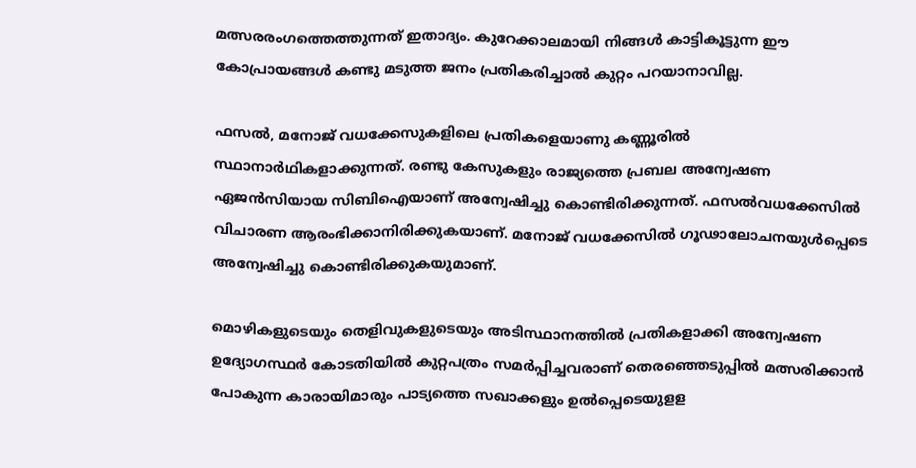മത്സരരംഗത്തെത്തുന്നത് ഇതാദ്യം. കുറേക്കാലമായി നിങ്ങള്‍ കാട്ടികൂട്ടുന്ന ഈ കോപ്രായങ്ങള്‍ കണ്ടു മടുത്ത ജനം പ്രതികരിച്ചാല്‍ കുറ്റം പറയാനാവില്ല.

ഫസല്‍, മനോജ് വധക്കേസുകളിലെ പ്രതികളെയാണു കണ്ണൂരില്‍ സ്ഥാനാര്‍ഥികളാക്കുന്നത്. രണ്ടു കേസുകളും രാജ്യത്തെ പ്രബല അന്വേഷണ ഏജന്‍സിയായ സിബിഐയാണ് അന്വേഷിച്ചു കൊണ്ടിരിക്കുന്നത്. ഫസല്‍വധക്കേസില്‍ വിചാരണ ആരംഭിക്കാനിരിക്കുകയാണ്. മനോജ് വധക്കേസില്‍ ഗൂഢാലോചനയുള്‍പ്പെടെ അന്വേഷിച്ചു കൊണ്ടിരിക്കുകയുമാണ്.

മൊഴികളുടെയും തെളിവുകളുടെയും അടിസ്ഥാനത്തില്‍ പ്രതികളാക്കി അന്വേഷണ ഉദ്യോഗസ്ഥര്‍ കോടതിയില്‍ കുറ്റപത്രം സമര്‍പ്പിച്ചവരാണ് തെരഞ്ഞെടുപ്പില്‍ മത്സരിക്കാന്‍ പോകുന്ന കാരായിമാരും പാട്യത്തെ സഖാക്കളും ഉല്‍പ്പെടെയുളള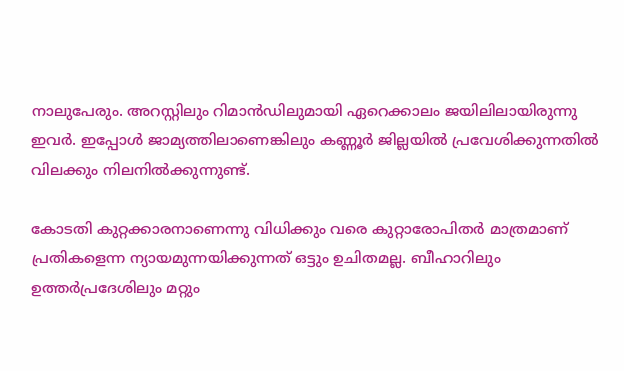നാലുപേരും. അറസ്റ്റിലും റിമാന്‍ഡിലുമായി ഏറെക്കാലം ജയിലിലായിരുന്നു ഇവര്‍. ഇപ്പോള്‍ ജാമ്യത്തിലാണെങ്കിലും കണ്ണൂര്‍ ജില്ലയില്‍ പ്രവേശിക്കുന്നതില്‍ വിലക്കും നിലനില്‍ക്കുന്നുണ്ട്.

കോടതി കുറ്റക്കാരനാണെന്നു വിധിക്കും വരെ കുറ്റാരോപിതര്‍ മാത്രമാണ് പ്രതികളെന്ന ന്യായമുന്നയിക്കുന്നത് ഒട്ടും ഉചിതമല്ല. ബീഹാറിലും ഉത്തര്‍പ്രദേശിലും മറ്റും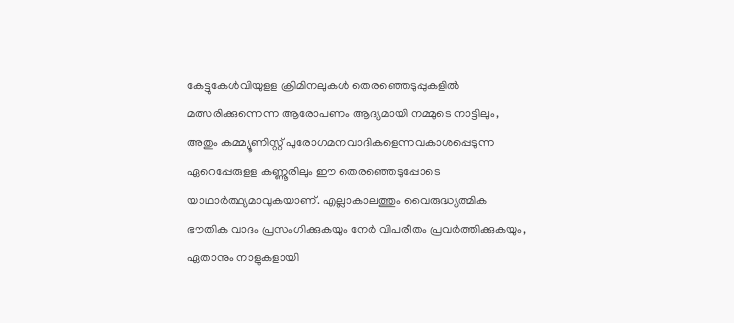കേട്ടുകേള്‍വിയുളള ക്രിമിനലുകള്‍ തെരഞ്ഞെടുപ്പുകളില്‍ മത്സരിക്കുന്നെന്ന ആരോപണം ആദ്യമായി നമ്മുടെ നാട്ടിലും, അതും കമ്മ്യൂണിസ്റ്റ് പുരോഗമനവാദികളെന്നവകാശപ്പെടുന്ന ഏറെപ്പേരുളള കണ്ണൂരിലും ഈ തെരഞ്ഞെടുപ്പോടെ യാഥാര്‍ത്ഥ്യമാവുകയാണ്. എല്ലാകാലത്തും വൈരുദ്ധ്യത്മിക ഭൗതിക വാദം പ്രസംഗിക്കുകയും നേര്‍ വിപരീതം പ്രവര്‍ത്തിക്കുകയും, ഏതാനും നാളുകളായി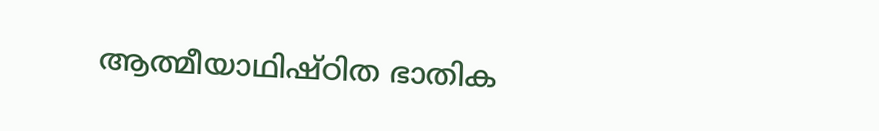ആത്മീയാഥിഷ്ഠിത ഭാതിക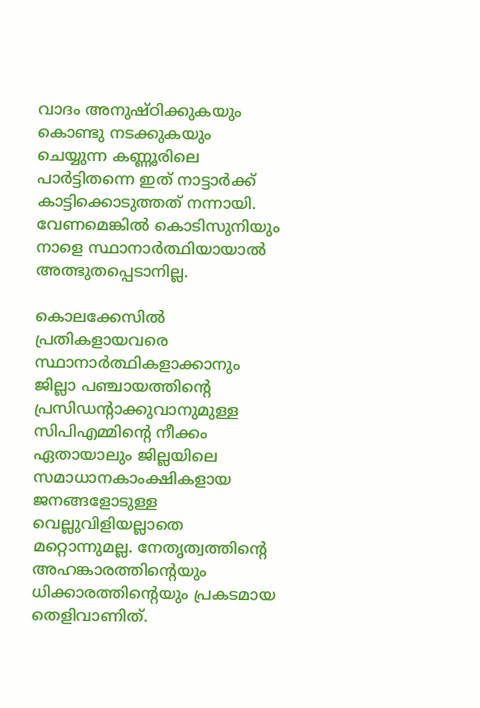വാദം അനുഷ്ഠിക്കുകയും കൊണ്ടു നടക്കുകയും ചെയ്യുന്ന കണ്ണൂരിലെ പാര്‍ട്ടിതന്നെ ഇത് നാട്ടാര്‍ക്ക് കാട്ടിക്കൊടുത്തത് നന്നായി. വേണമെങ്കില്‍ കൊടിസുനിയും നാളെ സ്ഥാനാര്‍ത്ഥിയായാല്‍ അത്ഭുതപ്പെടാനില്ല.

കൊലക്കേസില്‍ പ്രതികളായവരെ സ്ഥാനാര്‍ത്ഥികളാക്കാനും ജില്ലാ പഞ്ചായത്തിന്റെ പ്രസിഡന്റാക്കുവാനുമുള്ള സിപിഎമ്മിന്റെ നീക്കം ഏതായാലും ജില്ലയിലെ സമാധാനകാംക്ഷികളായ ജനങ്ങളോടുള്ള വെല്ലുവിളിയല്ലാതെ മറ്റൊന്നുമല്ല. നേതൃത്വത്തിന്റെ അഹങ്കാരത്തിന്റെയും ധിക്കാരത്തിന്റെയും പ്രകടമായ തെളിവാണിത്.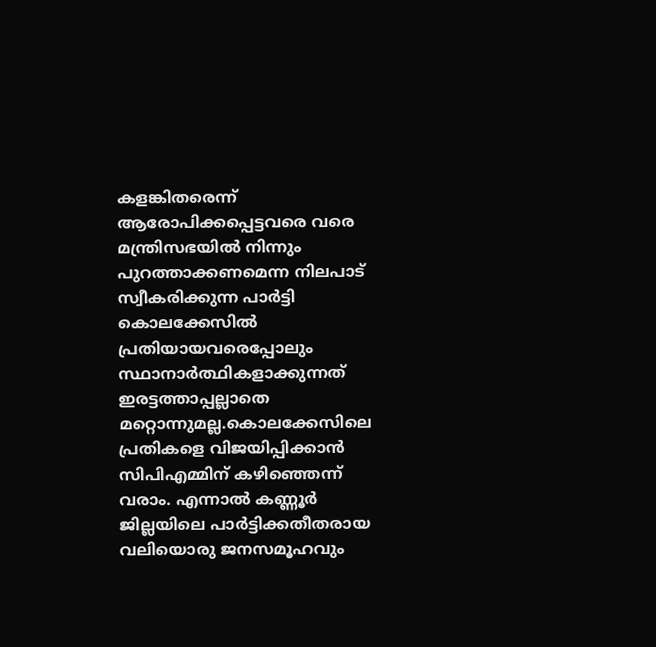കളങ്കിതരെന്ന് ആരോപിക്കപ്പെട്ടവരെ വരെ മന്ത്രിസഭയില്‍ നിന്നും പുറത്താക്കണമെന്ന നിലപാട് സ്വീകരിക്കുന്ന പാര്‍ട്ടി കൊലക്കേസില്‍ പ്രതിയായവരെപ്പോലും സ്ഥാനാര്‍ത്ഥികളാക്കുന്നത് ഇരട്ടത്താപ്പല്ലാതെ മറ്റൊന്നുമല്ല.കൊലക്കേസിലെ പ്രതികളെ വിജയിപ്പിക്കാന്‍ സിപിഎമ്മിന് കഴിഞ്ഞെന്ന് വരാം. എന്നാല്‍ കണ്ണൂര്‍ ജില്ലയിലെ പാര്‍ട്ടിക്കതീതരായ വലിയൊരു ജനസമൂഹവും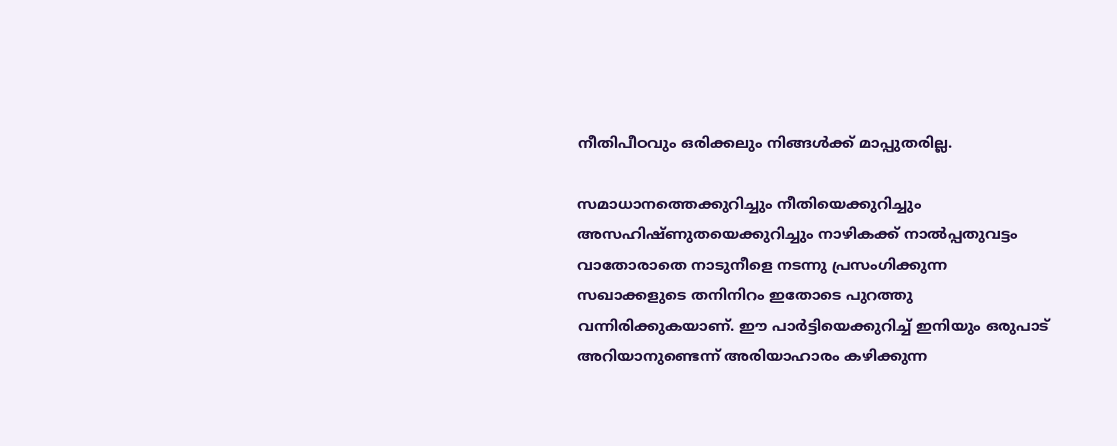നീതിപീഠവും ഒരിക്കലും നിങ്ങള്‍ക്ക് മാപ്പുതരില്ല.

സമാധാനത്തെക്കുറിച്ചും നീതിയെക്കുറിച്ചും അസഹിഷ്ണുതയെക്കുറിച്ചും നാഴികക്ക് നാല്‍പ്പതുവട്ടം വാതോരാതെ നാടുനീളെ നടന്നു പ്രസംഗിക്കുന്ന സഖാക്കളുടെ തനിനിറം ഇതോടെ പുറത്തു വന്നിരിക്കുകയാണ്. ഈ പാര്‍ട്ടിയെക്കുറിച്ച് ഇനിയും ഒരുപാട് അറിയാനുണ്ടെന്ന് അരിയാഹാരം കഴിക്കുന്ന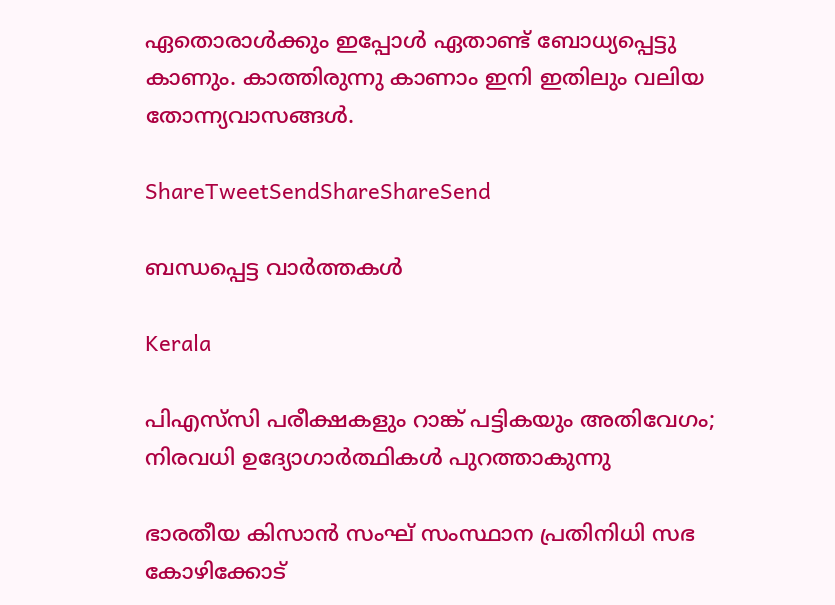ഏതൊരാള്‍ക്കും ഇപ്പോള്‍ ഏതാണ്ട് ബോധ്യപ്പെട്ടു കാണും. കാത്തിരുന്നു കാണാം ഇനി ഇതിലും വലിയ തോന്ന്യവാസങ്ങള്‍.

ShareTweetSendShareShareSend

ബന്ധപ്പെട്ട വാര്‍ത്തകള്‍

Kerala

പിഎസ്‌സി പരീക്ഷകളും റാങ്ക് പട്ടികയും അതിവേഗം; നിരവധി ഉദ്യോഗാര്‍ത്ഥികള്‍ പുറത്താകുന്നു

ഭാരതീയ കിസാന്‍ സംഘ് സംസ്ഥാന പ്രതിനിധി സഭ കോഴിക്കോട്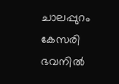ചാലപ്പുറം കേസരി ഭവനില്‍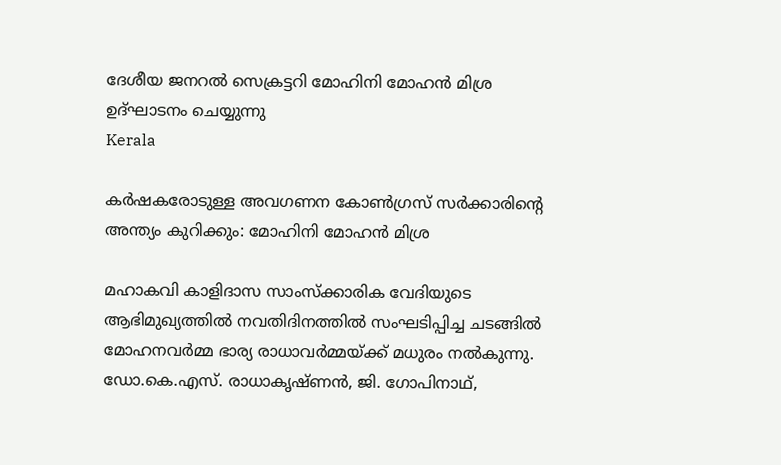ദേശീയ ജനറല്‍ സെക്രട്ടറി മോഹിനി മോഹന്‍ മിശ്ര ഉദ്ഘാടനം ചെയ്യുന്നു
Kerala

കര്‍ഷകരോടുള്ള അവഗണന കോണ്‍ഗ്രസ് സര്‍ക്കാരിന്റെ അന്ത്യം കുറിക്കും: മോഹിനി മോഹന്‍ മിശ്ര

മഹാകവി കാളിദാസ സാംസ്‌ക്കാരിക വേദിയുടെ ആഭിമുഖ്യത്തില്‍ നവതിദിനത്തില്‍ സംഘടിപ്പിച്ച ചടങ്ങില്‍ മോഹനവര്‍മ്മ ഭാര്യ രാധാവര്‍മ്മയ്ക്ക് മധുരം നല്‍കുന്നു. ഡോ.കെ.എസ്. രാധാകൃഷ്ണന്‍, ജി. ഗോപിനാഥ്,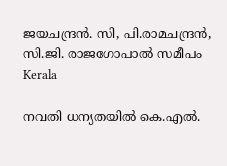ജയചന്ദ്രന്‍. സി, പി.രാമചന്ദ്രന്‍,
സി.ജി. രാജഗോപാല്‍ സമീപം
Kerala

നവതി ധന്യതയില്‍ കെ.എല്‍.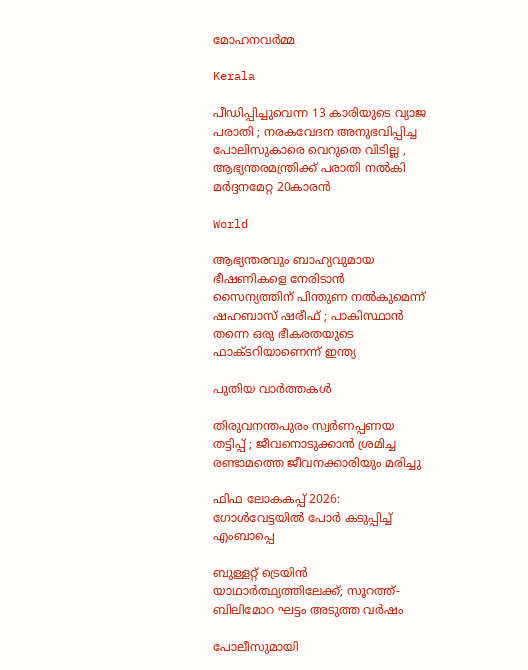മോഹനവര്‍മ്മ

Kerala

പീഡിപ്പിച്ചുവെന്ന 13 കാരിയുടെ വ്യാജ പരാതി ; നരകവേദന അനുഭവിപ്പിച്ച പോലിസുകാരെ വെറുതെ വിടില്ല , ആഭ്യന്തരമന്ത്രിക്ക് പരാതി നൽകി മർദ്ദനമേറ്റ 20കാരൻ

World

ആഭ്യന്തരവും ബാഹ്യവുമായ ഭീഷണികളെ നേരിടാൻ സൈന്യത്തിന് പിന്തുണ നൽകുമെന്ന് ഷഹബാസ് ഷരീഫ് ; പാകിസ്ഥാൻ തന്നെ ഒരു ഭീകരതയുടെ ഫാക്ടറിയാണെന്ന് ഇന്ത്യ

പുതിയ വാര്‍ത്തകള്‍

തിരുവനന്തപുരം സ്വർണപ്പണയ തട്ടിപ്പ് ; ജീവനൊടുക്കാൻ ശ്രമിച്ച രണ്ടാമത്തെ ജീവനക്കാരിയും മരിച്ചു

ഫിഫ ലോകകപ്പ് 2026: ഗോള്‍വേട്ടയില്‍ പോര്‍ കടുപ്പിച്ച് എംബാപ്പെ

ബുള്ളറ്റ് ട്രെയിന്‍ യാഥാര്‍ത്ഥ്യത്തിലേക്ക്; സൂറത്ത്- ബിലിമോറ ഘട്ടം അടുത്ത വര്‍ഷം

പോലീസുമായി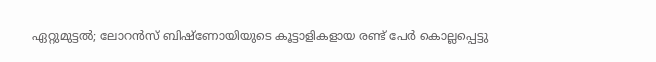ഏറ്റുമുട്ടല്‍; ലോറന്‍സ് ബിഷ്‌ണോയിയുടെ കൂട്ടാളികളായ രണ്ട് പേര്‍ കൊല്ലപ്പെട്ടു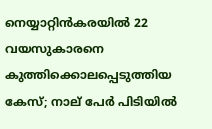നെയ്യാറ്റിൻകരയിൽ 22 വയസുകാരനെ കുത്തിക്കൊലപ്പെടുത്തിയ കേസ്; നാല് പേർ പിടിയിൽ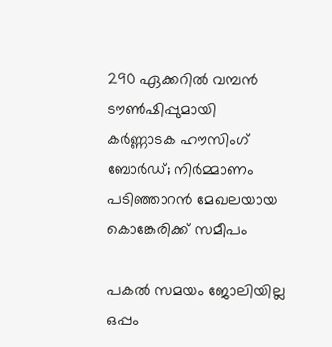290 ഏക്കറില്‍ വമ്പന്‍ ടൗണ്‍ഷിപ്പുമായി കര്‍ണ്ണാടക ഹൗസിംഗ് ബോര്‍ഡ്; നിര്‍മ്മാണം പടിഞ്ഞാറന്‍ മേഖലയായ കൊങ്കേരിക്ക് സമീപം

പകൽ സമയം ജോലിയില്ല ഒപ്പം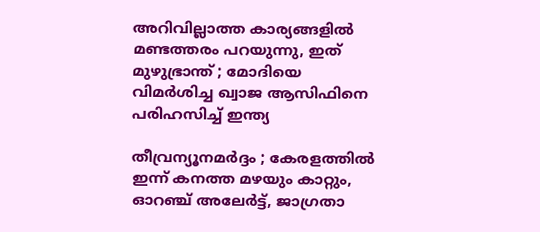അറിവില്ലാത്ത കാര്യങ്ങളിൽ മണ്ടത്തരം പറയുന്നു, ഇത് മുഴുഭ്രാന്ത് ; മോദിയെ വിമർശിച്ച ഖ്വാജ ആസിഫിനെ പരിഹസിച്ച് ഇന്ത്യ

തീവ്രന്യൂനമർദ്ദം ; കേരളത്തിൽ ഇന്ന് കനത്ത മഴയും കാറ്റും, ഓറഞ്ച് അലേർട്ട്, ജാഗ്രതാ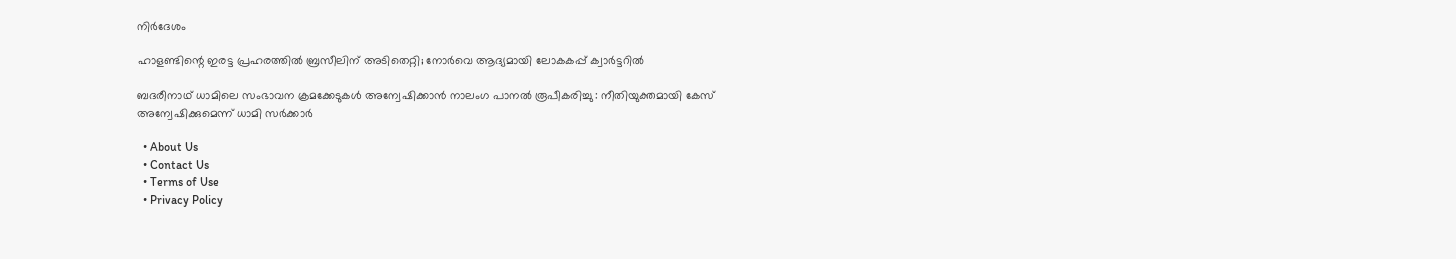നിർദേശം

ഹാളണ്ടിന്റെ ഇരട്ട പ്രഹരത്തില്‍ ബ്രസീലിന് അടിതെറ്റി; നോര്‍വെ ആദ്യമായി ലോകകപ്പ് ക്വാര്‍ട്ടറില്‍

ബദരീനാഥ് ധാമിലെ സംഭാവന ക്രമക്കേടുകൾ അന്വേഷിക്കാൻ നാലംഗ പാനൽ രൂപീകരിച്ചു : നീതിയുക്തമായി കേസ് അന്വേഷിക്കുമെന്ന് ധാമി സർക്കാർ

  • About Us
  • Contact Us
  • Terms of Use
  • Privacy Policy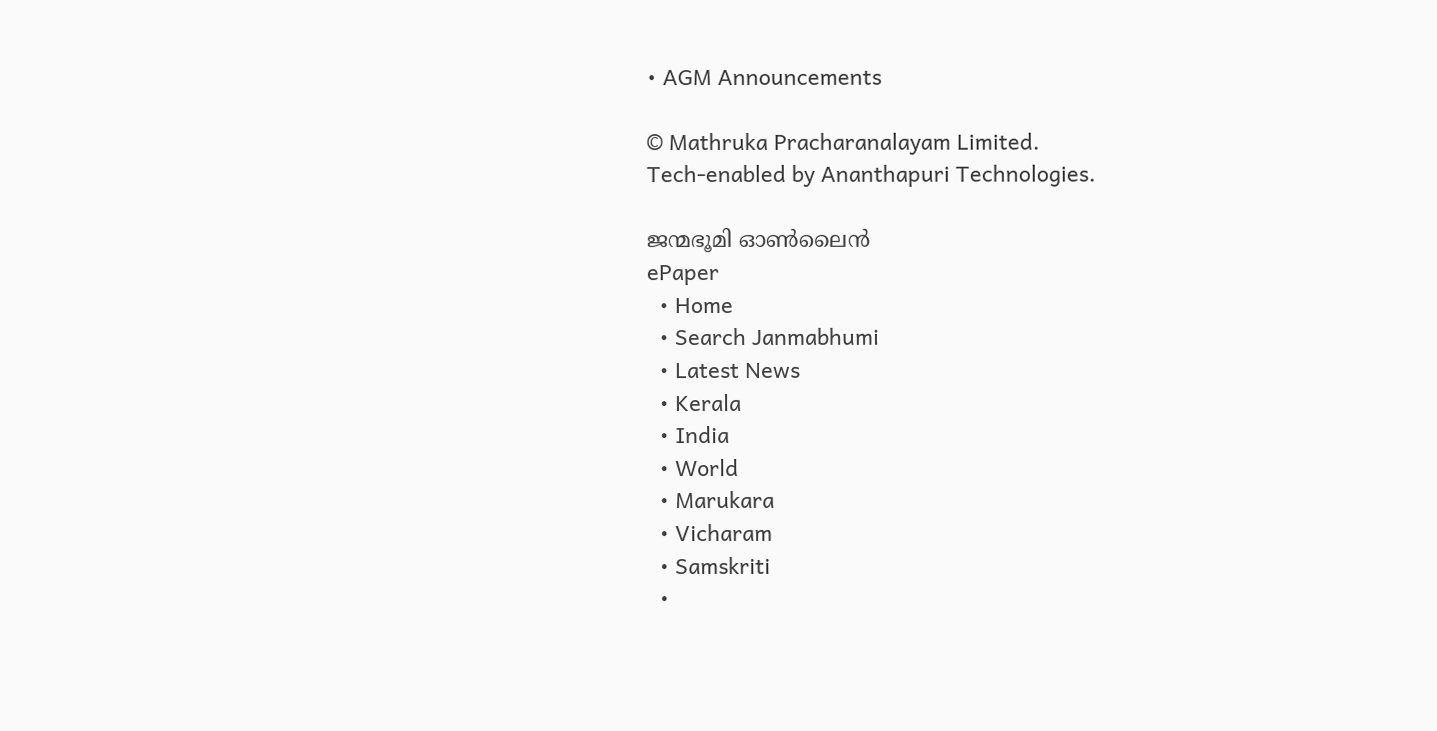• AGM Announcements

© Mathruka Pracharanalayam Limited.
Tech-enabled by Ananthapuri Technologies.

ജന്മഭൂമി ഓണ്‍ലൈന്‍
ePaper
  • Home
  • Search Janmabhumi
  • Latest News
  • Kerala
  • India
  • World
  • Marukara
  • Vicharam
  • Samskriti
  •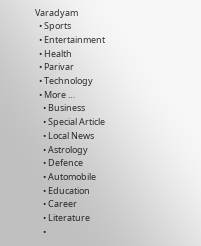Varadyam
  • Sports
  • Entertainment
  • Health
  • Parivar
  • Technology
  • More …
    • Business
    • Special Article
    • Local News
    • Astrology
    • Defence
    • Automobile
    • Education
    • Career
    • Literature
    •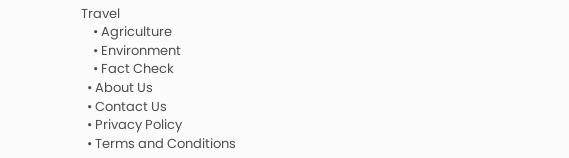Travel
    • Agriculture
    • Environment
    • Fact Check
  • About Us
  • Contact Us
  • Privacy Policy
  • Terms and Conditions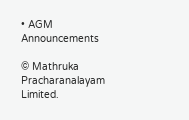• AGM Announcements

© Mathruka Pracharanalayam Limited.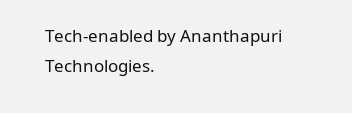Tech-enabled by Ananthapuri Technologies.